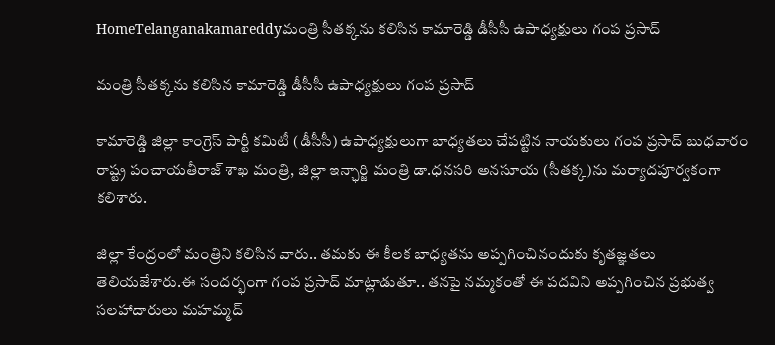HomeTelanganakamareddyమంత్రి సీతక్కను కలిసిన కామారెడ్డి డీసీసీ ఉపాధ్యక్షులు గంప ప్రసాద్

మంత్రి సీతక్కను కలిసిన కామారెడ్డి డీసీసీ ఉపాధ్యక్షులు గంప ప్రసాద్

కామారెడ్డి జిల్లా కాంగ్రెస్ పార్టీ కమిటీ (డీసీసీ) ఉపాధ్యక్షులుగా బాధ్యతలు చేపట్టిన నాయకులు గంప ప్రసాద్ బుధవారం రాష్ట్ర పంచాయతీరాజ్‌ శాఖ మంత్రి, జిల్లా ఇన్ఛార్జి మంత్రి డా.ధనసరి అనసూయ (సీతక్క)ను మర్యాదపూర్వకంగా కలిశారు.

జిల్లా కేంద్రంలో మంత్రిని కలిసిన వారు.. తమకు ఈ కీలక బాధ్యతను అప్పగించినందుకు కృతజ్ఞతలు తెలియజేశారు.ఈ సందర్భంగా గంప ప్రసాద్ మాట్లాడుతూ.. తనపై నమ్మకంతో ఈ పదవిని అప్పగించిన ప్రభుత్వ సలహాదారులు మహమ్మద్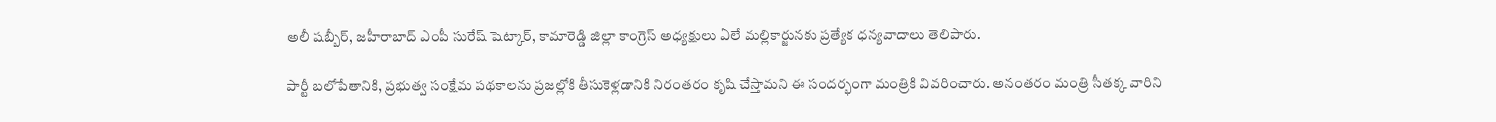అలీ షబ్బీర్, జహీరాబాద్ ఎంపీ సురేష్ షెట్కార్, కామారెడ్డి జిల్లా కాంగ్రెస్ అధ్యక్షులు ఏలే మల్లికార్జునకు ప్రత్యేక ధన్యవాదాలు తెలిపారు.

పార్టీ బలోపేతానికి, ప్రభుత్వ సంక్షేమ పథకాలను ప్రజల్లోకి తీసుకెళ్లడానికి నిరంతరం కృషి చేస్తామని ఈ సందర్భంగా మంత్రికి వివరించారు. అనంతరం మంత్రి సీతక్క వారిని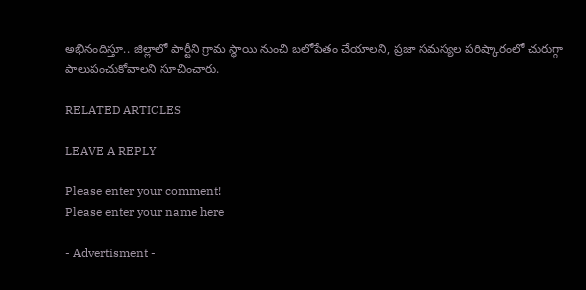అభినందిస్తూ.. జిల్లాలో పార్టీని గ్రామ స్థాయి నుంచి బలోపేతం చేయాలని, ప్రజా సమస్యల పరిష్కారంలో చురుగ్గా పాలుపంచుకోవాలని సూచించారు.

RELATED ARTICLES

LEAVE A REPLY

Please enter your comment!
Please enter your name here

- Advertisment -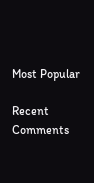Most Popular

Recent Comments